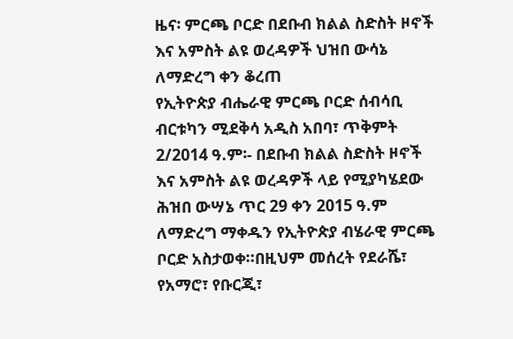ዜና፡ ምርጫ ቦርድ በደቡብ ክልል ስድስት ዞኖች እና አምስት ልዩ ወረዳዎች ህዝበ ውሳኔ ለማድረግ ቀን ቆረጠ
የኢትዮጵያ ብሔራዊ ምርጫ ቦርድ ሰብሳቢ ብርቱካን ሚደቅሳ አዲስ አበባ፣ ጥቅምት 2/2014 ዓ.ም፡- በደቡብ ክልል ስድስት ዞኖች እና አምስት ልዩ ወረዳዎች ላይ የሚያካሄደው ሕዝበ ውሣኔ ጥር 29 ቀን 2015 ዓ.ም ለማድረግ ማቀዱን የኢትዮጵያ ብሄራዊ ምርጫ ቦርድ አስታወቀ።በዚህም መሰረት የደራሼ፣ የአማሮ፣ የቡርጂ፣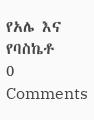የአሌ እና የባስኬቶ
0 Comments